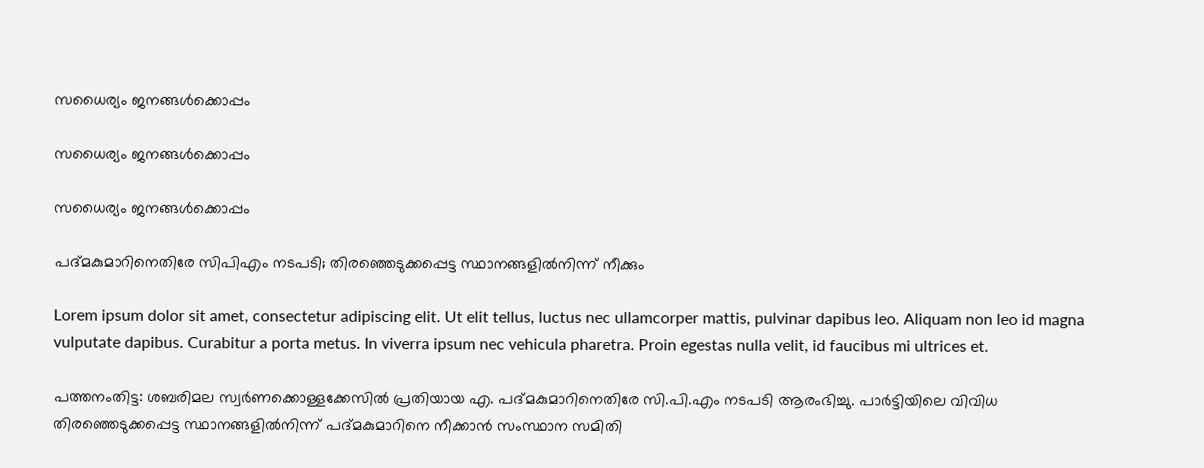സധൈര്യം ജനങ്ങൾക്കൊപ്പം

സധൈര്യം ജനങ്ങൾക്കൊപ്പം

സധൈര്യം ജനങ്ങൾക്കൊപ്പം

പദ്മകുമാറിനെതിരേ സിപിഎം നടപടി; തിരഞ്ഞെടുക്കപ്പെട്ട സ്ഥാനങ്ങളിൽനിന്ന് നീക്കും

Lorem ipsum dolor sit amet, consectetur adipiscing elit. Ut elit tellus, luctus nec ullamcorper mattis, pulvinar dapibus leo. Aliquam non leo id magna vulputate dapibus. Curabitur a porta metus. In viverra ipsum nec vehicula pharetra. Proin egestas nulla velit, id faucibus mi ultrices et.

പത്തനംതിട്ട: ശബരിമല സ്വർണക്കൊള്ളക്കേസിൽ പ്രതിയായ എ. പദ്മകുമാറിനെതിരേ സി.പി.എം നടപടി ആരംഭിച്ചു. പാർട്ടിയിലെ വിവിധ തിരഞ്ഞെടുക്കപ്പെട്ട സ്ഥാനങ്ങളിൽനിന്ന് പദ്മകുമാറിനെ നീക്കാൻ സംസ്ഥാന സമിതി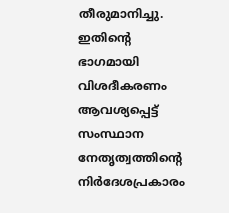തീരുമാനിച്ചു. ഇതിന്റെ ഭാഗമായി വിശദീകരണം ആവശ്യപ്പെട്ട് സംസ്ഥാന നേതൃത്വത്തിന്റെ നിർദേശപ്രകാരം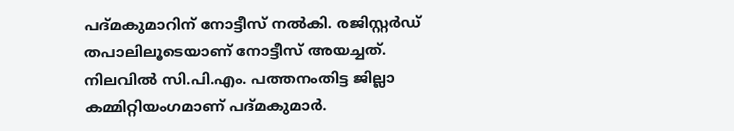പദ്മകുമാറിന് നോട്ടീസ് നൽകി. രജിസ്റ്റർഡ് തപാലിലൂടെയാണ് നോട്ടീസ് അയച്ചത്. നിലവിൽ സി.പി.എം. പത്തനംതിട്ട ജില്ലാ കമ്മിറ്റിയംഗമാണ് പദ്മകുമാർ.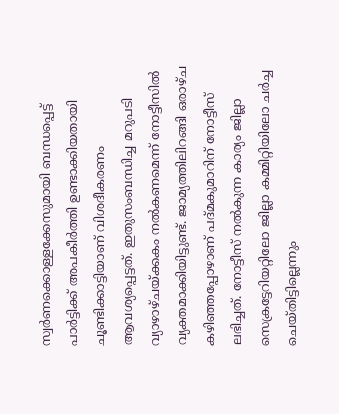സ്വർണക്കൊള്ളക്കേസുമായി ബന്ധപ്പെട്ട് പാർട്ടിക്ക് അപകീർത്തി ഉണ്ടാക്കിയതായി ചൂണ്ടിക്കാട്ടിയാണ് വിശദീകരണം ആവശ്യപ്പെട്ടത്. ഇതുസംബന്ധിച്ച മറുപടി വ്യാഴാഴ്ചയ്ക്കകം നൽകണമെന്ന് നോട്ടീസിൽ വ്യക്തമാക്കിയിട്ടുണ്ട്. ജാമ്യത്തിലിറങ്ങി ഒരാഴ്ച കഴിഞ്ഞപ്പോഴാണ് പദ്മകുമാറിന് നോട്ടീസ് ലഭിച്ചത്. നോട്ടീസ് നൽകുന്ന കാര്യം ജില്ലാ സെക്രട്ടേറിയറ്റിലോ ജില്ലാ കമ്മിറ്റിയിലോ ചർച്ച ചെയ്തിട്ടില്ലെന്നും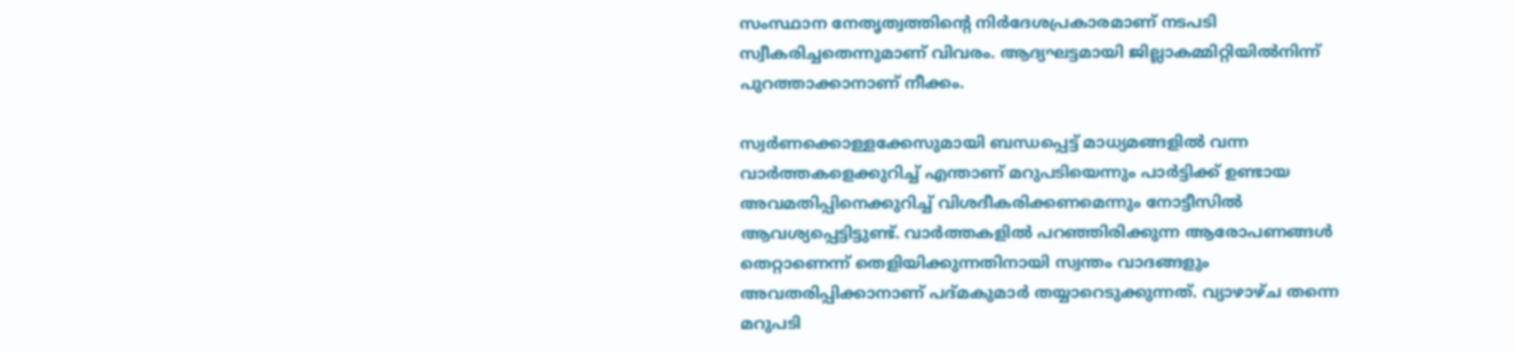സംസ്ഥാന നേതൃത്വത്തിന്റെ നിർദേശപ്രകാരമാണ് നടപടി സ്വീകരിച്ചതെന്നുമാണ് വിവരം. ആദ്യഘട്ടമായി ജില്ലാകമ്മിറ്റിയിൽനിന്ന് പുറത്താക്കാനാണ് നീക്കം.

സ്വർണക്കൊള്ളക്കേസുമായി ബന്ധപ്പെട്ട് മാധ്യമങ്ങളിൽ വന്ന വാർത്തകളെക്കുറിച്ച് എന്താണ് മറുപടിയെന്നും പാർട്ടിക്ക് ഉണ്ടായ അവമതിപ്പിനെക്കുറിച്ച് വിശദീകരിക്കണമെന്നും നോട്ടീസിൽ ആവശ്യപ്പെട്ടിട്ടുണ്ട്. വാർത്തകളിൽ പറഞ്ഞിരിക്കുന്ന ആരോപണങ്ങൾ തെറ്റാണെന്ന് തെളിയിക്കുന്നതിനായി സ്വന്തം വാദങ്ങളും അവതരിപ്പിക്കാനാണ് പദ്മകുമാർ തയ്യാറെടുക്കുന്നത്. വ്യാഴാഴ്ച തന്നെ മറുപടി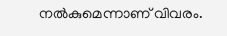നൽകുമെന്നാണ് വിവരം.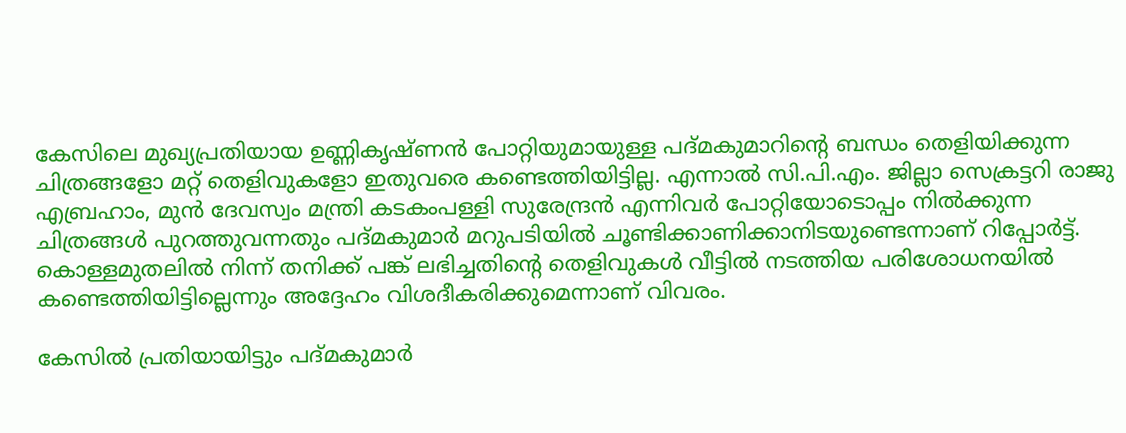കേസിലെ മുഖ്യപ്രതിയായ ഉണ്ണികൃഷ്ണൻ പോറ്റിയുമായുള്ള പദ്മകുമാറിന്റെ ബന്ധം തെളിയിക്കുന്ന ചിത്രങ്ങളോ മറ്റ് തെളിവുകളോ ഇതുവരെ കണ്ടെത്തിയിട്ടില്ല. എന്നാൽ സി.പി.എം. ജില്ലാ സെക്രട്ടറി രാജു എബ്രഹാം, മുൻ ദേവസ്വം മന്ത്രി കടകംപള്ളി സുരേന്ദ്രൻ എന്നിവർ പോറ്റിയോടൊപ്പം നിൽക്കുന്ന ചിത്രങ്ങൾ പുറത്തുവന്നതും പദ്മകുമാർ മറുപടിയിൽ ചൂണ്ടിക്കാണിക്കാനിടയുണ്ടെന്നാണ് റിപ്പോർട്ട്. കൊള്ളമുതലിൽ നിന്ന് തനിക്ക് പങ്ക് ലഭിച്ചതിന്റെ തെളിവുകൾ വീട്ടിൽ നടത്തിയ പരിശോധനയിൽ കണ്ടെത്തിയിട്ടില്ലെന്നും അദ്ദേഹം വിശദീകരിക്കുമെന്നാണ് വിവരം.

കേസിൽ പ്രതിയായിട്ടും പദ്മകുമാർ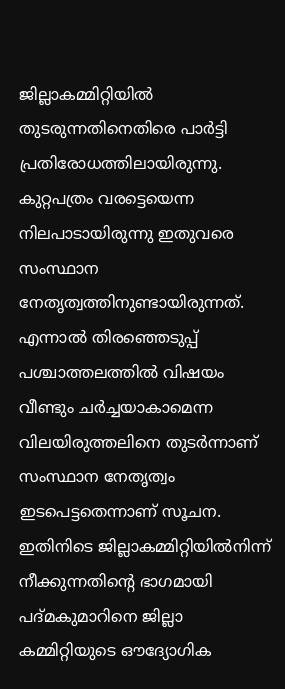ജില്ലാകമ്മിറ്റിയിൽ തുടരുന്നതിനെതിരെ പാർട്ടി പ്രതിരോധത്തിലായിരുന്നു. കുറ്റപത്രം വരട്ടെയെന്ന നിലപാടായിരുന്നു ഇതുവരെ സംസ്ഥാന നേതൃത്വത്തിനുണ്ടായിരുന്നത്. എന്നാൽ തിരഞ്ഞെടുപ്പ് പശ്ചാത്തലത്തിൽ വിഷയം വീണ്ടും ചർച്ചയാകാമെന്ന വിലയിരുത്തലിനെ തുടർന്നാണ് സംസ്ഥാന നേതൃത്വം ഇടപെട്ടതെന്നാണ് സൂചന. ഇതിനിടെ ജില്ലാകമ്മിറ്റിയിൽനിന്ന് നീക്കുന്നതിന്റെ ഭാഗമായി പദ്മകുമാറിനെ ജില്ലാ കമ്മിറ്റിയുടെ ഔദ്യോഗിക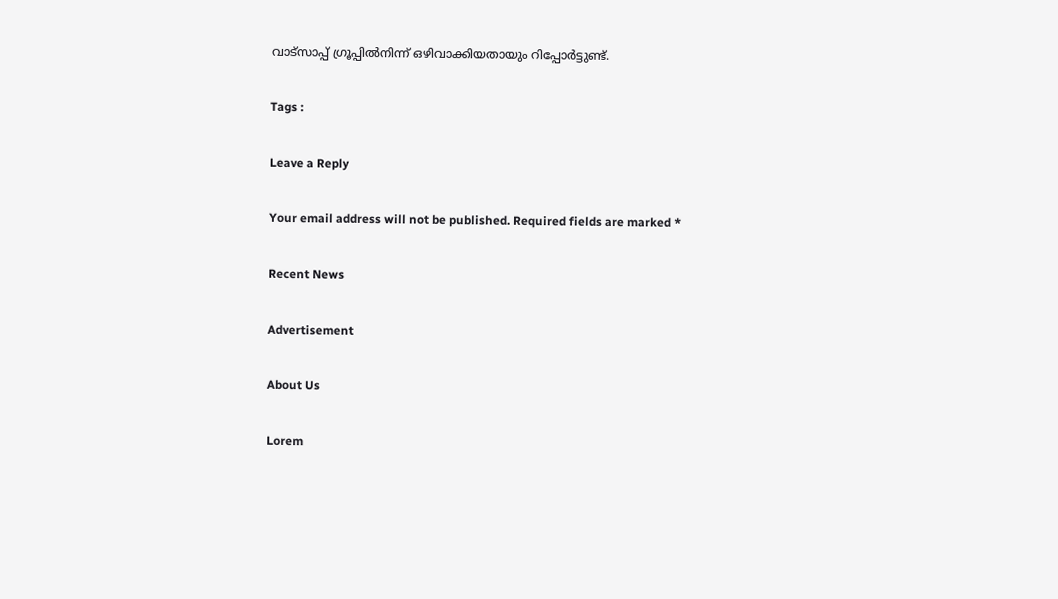വാട്‌സാപ്പ് ഗ്രൂപ്പിൽനിന്ന് ഒഴിവാക്കിയതായും റിപ്പോർട്ടുണ്ട്.

Tags :

Leave a Reply

Your email address will not be published. Required fields are marked *

Recent News

Advertisement

About Us

Lorem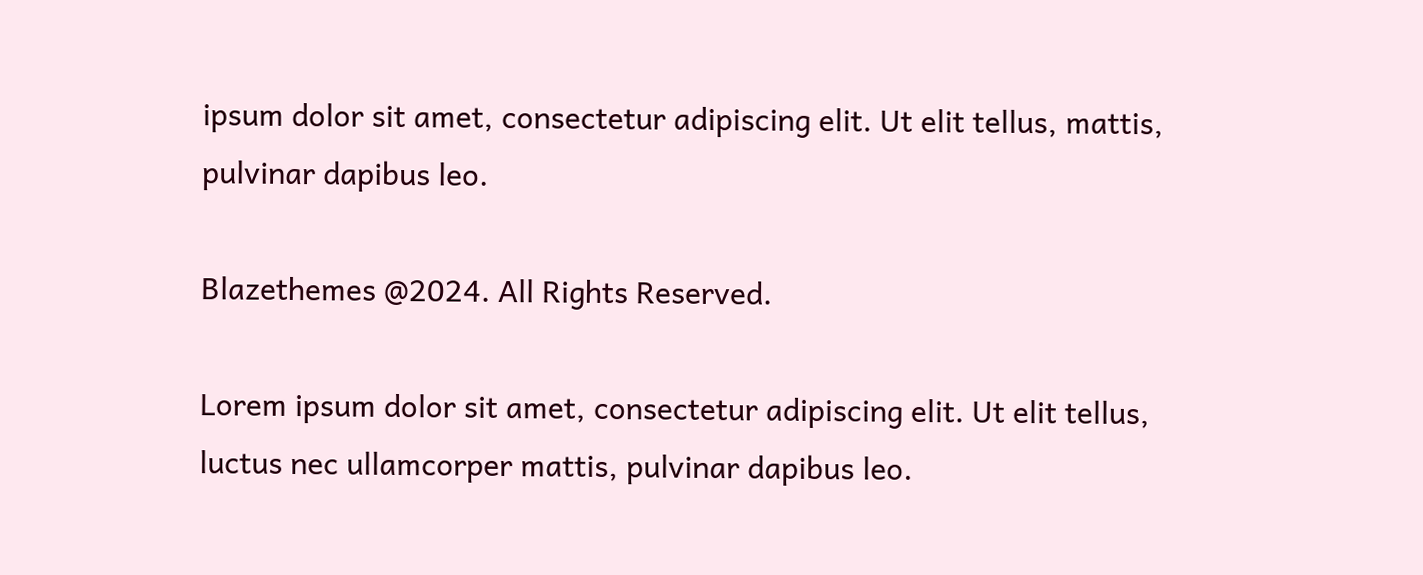ipsum dolor sit amet, consectetur adipiscing elit. Ut elit tellus, mattis, pulvinar dapibus leo.

Blazethemes @2024. All Rights Reserved.

Lorem ipsum dolor sit amet, consectetur adipiscing elit. Ut elit tellus, luctus nec ullamcorper mattis, pulvinar dapibus leo.